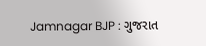Jamnagar BJP : ગુજરાત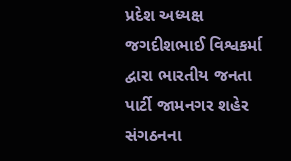પ્રદેશ અધ્યક્ષ જગદીશભાઈ વિશ્વકર્મા દ્વારા ભારતીય જનતા પાર્ટી જામનગર શહેર સંગઠનના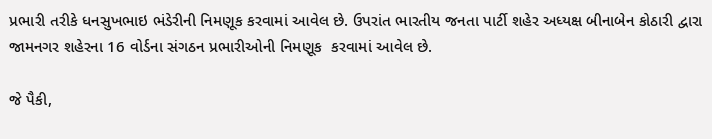પ્રભારી તરીકે ધનસુખભાઇ ભંડેરીની નિમણૂક કરવામાં આવેલ છે. ઉપરાંત ભારતીય જનતા પાર્ટી શહેર અધ્યક્ષ બીનાબેન કોઠારી દ્વારા જામનગર શહેરના 16 વોર્ડના સંગઠન પ્રભારીઓની નિમણૂક  કરવામાં આવેલ છે.

જે પૈકી,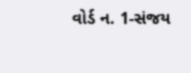વોર્ડ ન. 1-સંજય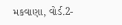મકવાણા, વોર્ડ.2-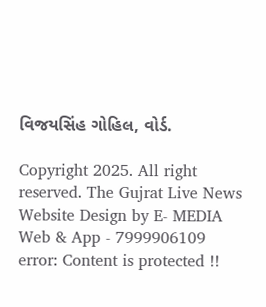વિજયસિંહ ગોહિલ, વોર્ડ.

Copyright 2025. All right reserved. The Gujrat Live News Website Design by E- MEDIA Web & App - 7999906109
error: Content is protected !!